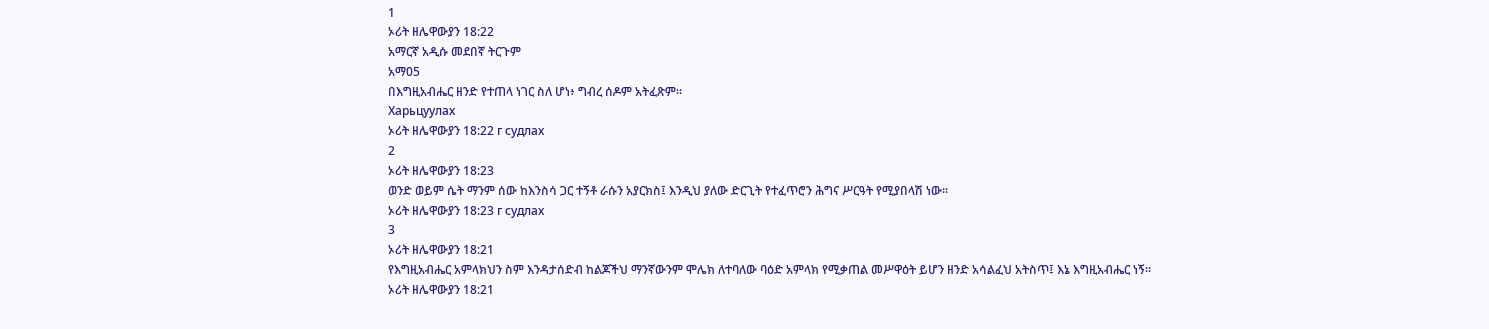1
ኦሪት ዘሌዋውያን 18:22
አማርኛ አዲሱ መደበኛ ትርጉም
አማ05
በእግዚአብሔር ዘንድ የተጠላ ነገር ስለ ሆነ፥ ግብረ ሰዶም አትፈጽም።
Харьцуулах
ኦሪት ዘሌዋውያን 18:22 г судлах
2
ኦሪት ዘሌዋውያን 18:23
ወንድ ወይም ሴት ማንም ሰው ከእንስሳ ጋር ተኝቶ ራሱን አያርክስ፤ እንዲህ ያለው ድርጊት የተፈጥሮን ሕግና ሥርዓት የሚያበላሽ ነው።
ኦሪት ዘሌዋውያን 18:23 г судлах
3
ኦሪት ዘሌዋውያን 18:21
የእግዚአብሔር አምላክህን ስም እንዳታሰድብ ከልጆችህ ማንኛውንም ሞሌክ ለተባለው ባዕድ አምላክ የሚቃጠል መሥዋዕት ይሆን ዘንድ አሳልፈህ አትስጥ፤ እኔ እግዚአብሔር ነኝ።
ኦሪት ዘሌዋውያን 18:21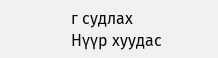г судлах
Нүүр хуудас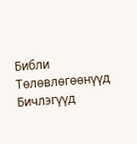Библи
Тѳлѳвлѳгѳѳнүүд
Бичлэгүүд